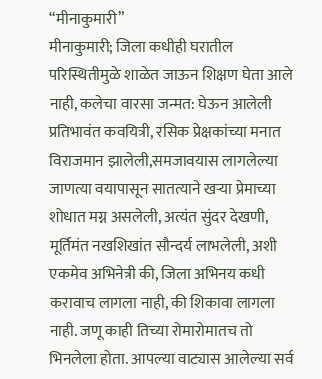“मीनाकुमारी”
मीनाकुमारी; जिला कधीही घरातील परिस्थितीमुळे शाळेत जाऊन शिक्षण घेता आले नाही, कलेचा वारसा जन्मत: घेऊन आलेली प्रतिभावंत कवयित्री, रसिक प्रेक्षकांच्या मनात विराजमान झालेली,समजावयास लागलेल्या जाणत्या वयापासून सातत्याने खऱ्या प्रेमाच्या शोधात मग्न असलेली, अत्यंत सुंदर देखणी, मूर्तिमंत नखशिखांत सौन्दर्य लाभलेली, अशी एकमेव अभिनेत्री की, जिला अभिनय कधी करावाच लागला नाही, की शिकावा लागला नाही. जणू काही तिच्या रोमारोमातच तो भिनलेला होता. आपल्या वाट्यास आलेल्या सर्व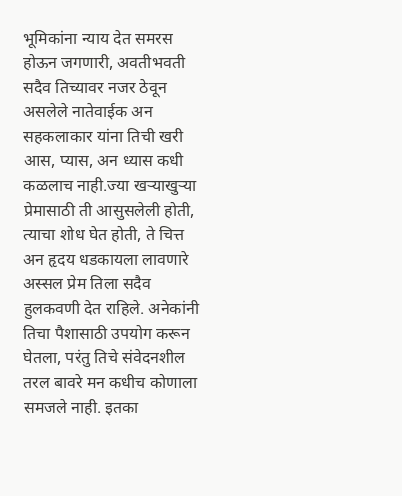भूमिकांना न्याय देत समरस होऊन जगणारी, अवतीभवती सदैव तिच्यावर नजर ठेवून असलेले नातेवाईक अन सहकलाकार यांना तिची खरी आस, प्यास, अन ध्यास कधी कळलाच नाही.ज्या खऱ्याखुऱ्या प्रेमासाठी ती आसुसलेली होती, त्याचा शोध घेत होती, ते चित्त अन हृदय धडकायला लावणारे अस्सल प्रेम तिला सदैव हुलकवणी देत राहिले. अनेकांनी तिचा पैशासाठी उपयोग करून घेतला, परंतु तिचे संवेदनशील तरल बावरे मन कधीच कोणाला समजले नाही. इतका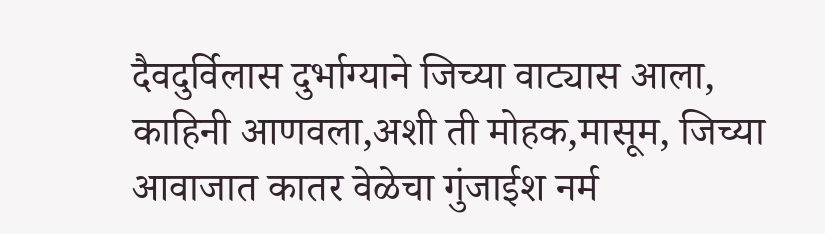दैवदुर्विलास दुर्भाग्याने जिच्या वाट्यास आला, काहिनी आणवला,अशी ती मोहक,मासूम, जिच्या आवाजात कातर वेळेचा गुंजाईश नर्म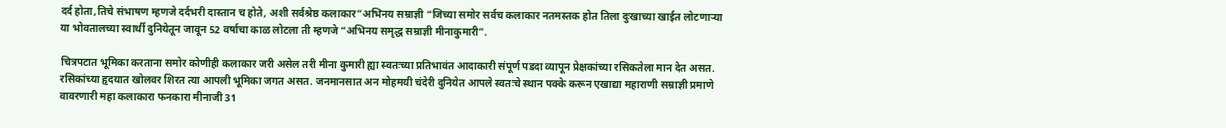दर्द होता,तिचे संभाषण म्हणजे दर्दभरी दास्तान च होते, अशी सर्वश्रेष्ठ कलाकार”अभिनय सम्राज्ञी “जिच्या समोर सर्वच कलाकार नतमस्तक होत तिला दुःखाच्या खाईत लोटणाऱ्या या भोवतालच्या स्वार्थी दुनियेतून जावून 52 वर्षाचा काळ लोटला ती म्हणजे “अभिनय समृद्ध सम्राज्ञी मीनाकुमारी”.

चित्रपटात भूमिका करताना समोर कोणीही कलाकार जरी असेल तरी मीना कुमारी ह्या स्वतःच्या प्रतिभावंत आदाकारी संपूर्ण पडदा व्यापून प्रेक्षकांच्या रसिकतेला मान देत असत. रसिकांच्या हृदयात खोलवर शिरत त्या आपली भूमिका जगत असत. जनमानसात अन मोहमयी चंदेरी दुनियेत आपले स्वतःचे स्थान पक्के करून एखाद्या महाराणी सम्राज्ञी प्रमाणे वावरणारी महा कलाकारा फनकारा मीनाजी 31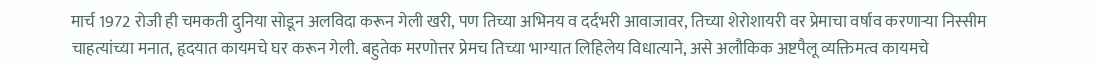मार्च 1972 रोजी ही चमकती दुनिया सोडून अलविदा करून गेली खरी, पण तिच्या अभिनय व दर्दभरी आवाजावर, तिच्या शेरोशायरी वर प्रेमाचा वर्षाव करणाऱ्या निस्सीम चाहत्यांच्या मनात, हृदयात कायमचे घर करून गेली. बहुतेक मरणोत्तर प्रेमच तिच्या भाग्यात लिहिलेय विधात्याने, असे अलौकिक अष्टपैलू व्यक्तिमत्व कायमचे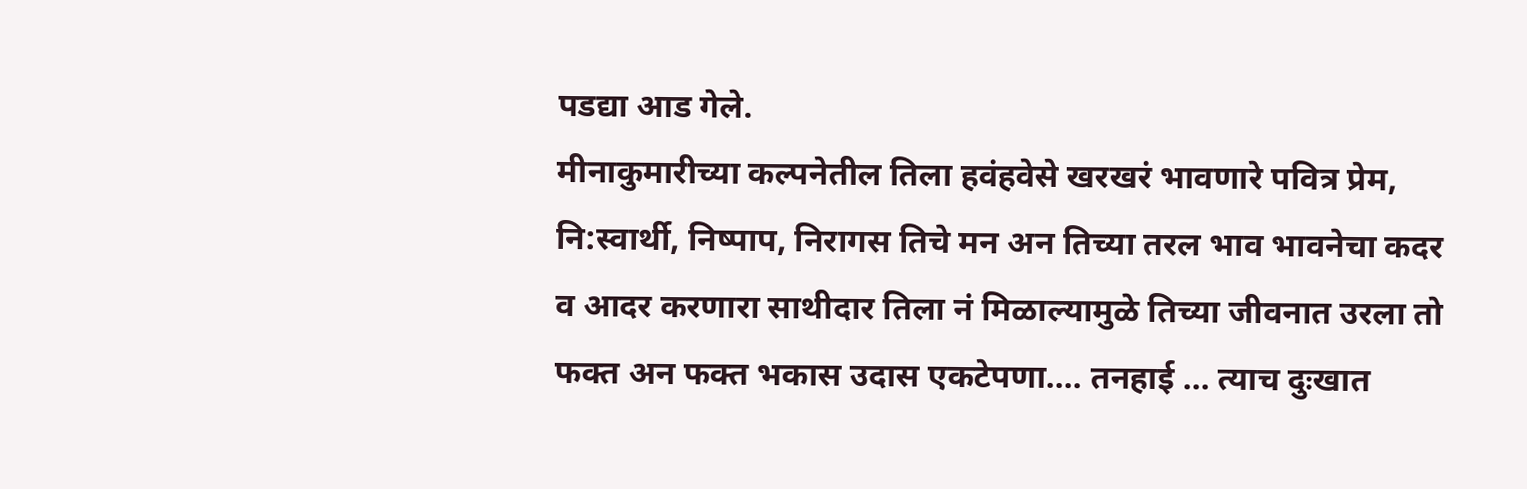पडद्या आड गेले.
मीनाकुमारीच्या कल्पनेतील तिला हवंहवेसे खरखरं भावणारे पवित्र प्रेम, नि:स्वार्थी, निष्पाप, निरागस तिचे मन अन तिच्या तरल भाव भावनेचा कदर व आदर करणारा साथीदार तिला नं मिळाल्यामुळे तिच्या जीवनात उरला तो फक्त अन फक्त भकास उदास एकटेपणा…. तनहाई … त्याच दुःखात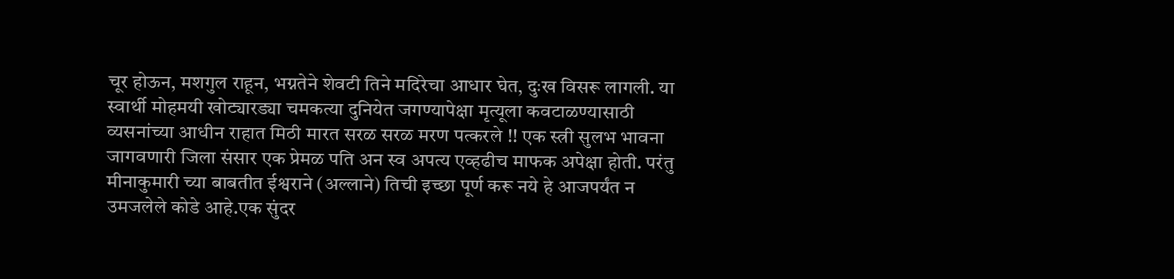चूर होऊन, मशगुल राहून, भग्नतेने शेवटी तिने मदिरेचा आधार घेत, दुःख विसरू लागली. या स्वार्थी मोहमयी खोट्यारड्या चमकत्या दुनियेत जगण्यापेक्षा मृत्यूला कवटाळण्यासाठी व्यसनांच्या आधीन राहात मिठी मारत सरळ सरळ मरण पत्करले !! एक स्त्री सुलभ भावना जागवणारी जिला संसार एक प्रेमळ पति अन स्व अपत्य एव्हढीच माफक अपेक्षा होती. परंतु मीनाकुमारी च्या बाबतीत ईश्वराने (अल्लाने) तिची इच्छा पूर्ण करू नये हे आजपर्यंत न उमजलेले कोडे आहे.एक सुंदर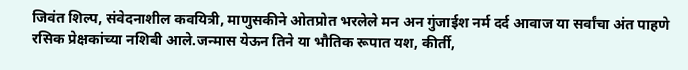जिवंत शिल्प, संवेदनाशील कवयित्री, माणुसकीने ओतप्रोत भरलेले मन अन गुंजाईश नर्म दर्द आवाज या सर्वांचा अंत पाहणे रसिक प्रेक्षकांच्या नशिबी आले.जन्मास येऊन तिने या भौतिक रूपात यश, कीर्ती,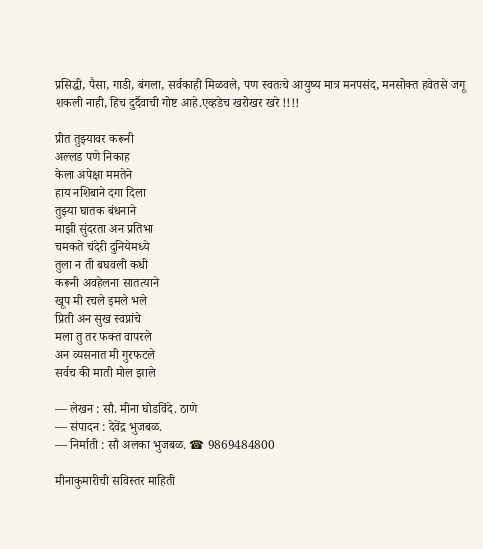प्रसिद्धी, पैसा, गाडी, बंगला, सर्वकाही मिळवले, पण स्वतःचे आयुष्य मात्र मनपसंद, मनसोक्त हवेतसे जगू शकली नाही, हिच दुर्दैवाची गोष्ट आहे.एव्हडेच खरोखर खरे !!!!

प्रीत तुझ्यावर करूनी
अल्लड पणे निकाह
केला अपेक्षा ममतेने
हाय नशिबाने दगा दिला
तुझ्या घातक बंधनाने
माझी सुंदरता अन प्रतिभा
चमकते चंदेरी दुनियेमध्ये
तुला न ती बघवली कधी
करूनी अवहेलना सातत्याने
खूप मी रचले इमले भले
प्रिती अन सुख स्वप्नांचे
मला तु तर फक्त वापरले
अन व्यसनात मी गुरफटले
सर्वच की माती मोल झाले

— लेखन : सौ. मीना घोडविंदे. ठाणे
— संपादन : देवेंद्र भुजबळ.
— निर्माती : सौ अलका भुजबळ. ☎ 9869484800

मीनाकुमारीची सविस्तर माहिती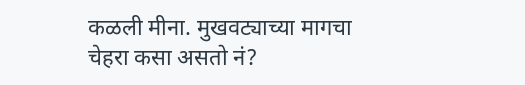कळली मीना. मुखवट्याच्या मागचा चेहरा कसा असतो नं?